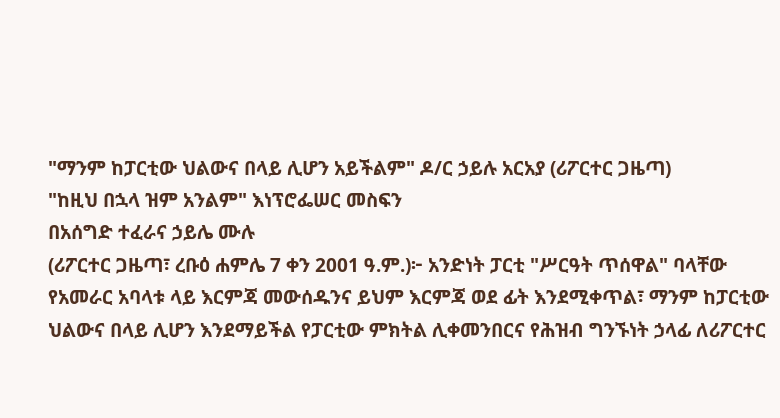"ማንም ከፓርቲው ህልውና በላይ ሊሆን አይችልም" ዶ/ር ኃይሉ አርአያ (ሪፖርተር ጋዜጣ)
"ከዚህ በኋላ ዝም አንልም" እነፕሮፌሠር መስፍን
በአሰግድ ተፈራና ኃይሌ ሙሉ
(ሪፖርተር ጋዜጣ፣ ረቡዕ ሐምሌ 7 ቀን 2001 ዓ.ም.)፦ አንድነት ፓርቲ "ሥርዓት ጥሰዋል" ባላቸው የአመራር አባላቱ ላይ እርምጃ መውሰዱንና ይህም እርምጃ ወደ ፊት እንደሚቀጥል፣ ማንም ከፓርቲው ህልውና በላይ ሊሆን እንደማይችል የፓርቲው ምክትል ሊቀመንበርና የሕዝብ ግንኙነት ኃላፊ ለሪፖርተር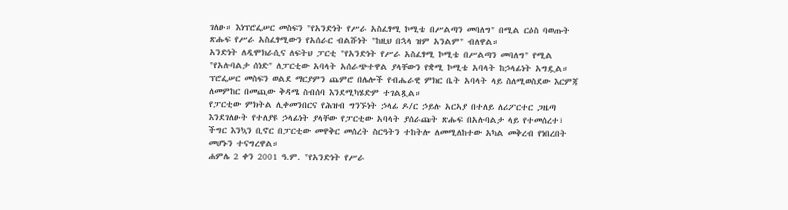ገለፁ። እነፕሮፌሠር መስፍን "የአንድነት የሥራ አስፈፃሚ ኮሚቴ በሥልጣን መባለግ" በሚል ርዕስ ባወጡት ጽሑፍ የሥራ አስፈፃሚውን የአሰራር ብልሹነት "ከዚህ በኋላ ዝም አንልም" ብለዋል።
አንድነት ለዲሞክራሲና ለፍትህ ፓርቲ "የአንድነት የሥራ አስፈፃሚ ኮሚቴ በሥልጣን መባለግ" የሚል "የአሉባልታ ሰነድ" ለፓርቲው አባላት አሰራጭተዋል ያላቸውን የቋሚ ኮሚቴ አባላት ከኃላፊነት አግዷል። ፕሮፌሠር መስፍን ወልደ ማርያምን ጨምሮ በሌሎች የብሔራዊ ምክር ቤት አባላት ላይ ስለሚወስደው እርምጃ ለመምከር በመጪው ቅዳሜ ስብሰባ እንደሚካሄድም ተገልጿል።
የፓርቲው ምክትል ሊቀመንበርና የሕዝብ ግንኙነት ኃላፊ ዶ/ር ኃይሉ አርኣያ በተለይ ለሪፖርተር ጋዜጣ እንደገለፁት የተለያዩ ኃላፊነት ያላቸው የፓርቲው አባላት ያሰራጩት ጽሑፍ በአሉባልታ ላይ የተመሰረተ፣ ችግር እንኳን ቢኖር በፓርቲው መዋቅር መሰረት ስርዓትን ተከትሎ ለመሚለከተው አካል መቅረብ የነበረበት መሆኑን ተናግረዋል።
ሐምሌ 2 ቀን 2001 ዓ.ም. "የአንድነት የሥራ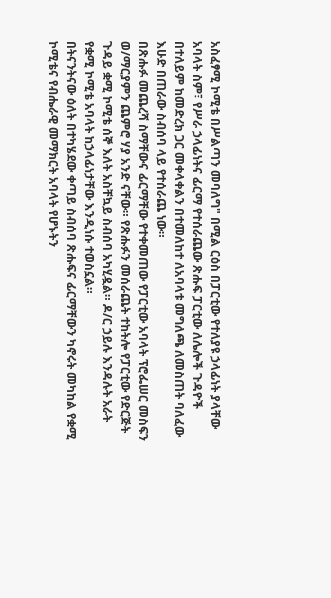አስፈፃሚ ኮሚቴ በሥልጣን መባለግ" በሚል ርዕስ በፓርቲው የተለያዩ ኃላፊነት ያላቸው አባላት ስም፣ የሥራ ኃላፊነትና ፊርማ የተሰራጨው ጽሑፍ ፓርቲው ለሌሎች ጉዳዮች በተለይም ከመድረክ ጋር መቀላቀልን በተመለከተ ለአባላቱ መግለጫ ለመስጠት ባለፈው እሁድ በጠራው ስብሰባ ላይ የተሰራጨ ነው።
በጽሑፉ መጨረሻ ስማቸውና ፊርማቸው የተቀመጠው የፓርቲው አባላት ፕሮፌሠር መስፍን ወ/ማርያምን ጨምሮ ሃያ አንድ ናቸው። የጽሑፉን መሰራጨት ተከትሎ የፓርቲው የድርጅት ጉዳይ ቋሚ ኮሚቴ ሰኞ እለት አስቸኳይ ስብሰባ አካሂዷል። ዶ/ር ኃይሉ እንዳሉት አራት የቋሚ ኮሚቴ አባላት ከኃላፊነታቸው እንዲነሱ ተወስኗል።
በትናንትናው ዕለት በተካሄደው ቀጣይ ስብሰባ ጽሑፍና ፊርማቸውን ካኖሩት መካከል የቋሚ ኮሚቴና የብሔራዊ መማክርት አባላት የሆኑትን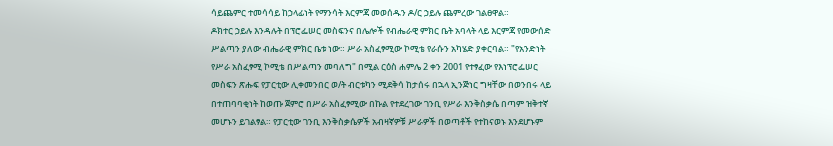ሳይጨምር ተመሳሳይ ከኃላፊነት የማንሳት እርምጃ መወሰዱን ዶ/ር ኃይሉ ጨምረው ገልፀዋል።
ዶክተር ኃይሉ እንዳሉት በፕሮፌሠር መስፍንና በሌሎች የብሔራዊ ምክር ቤት አባላት ላይ እርምጃ የመውሰድ ሥልጣን ያለው ብሔራዊ ምክር ቤቱ ነው። ሥራ አስፈፃሚው ኮሚቴ የራሱን አካሄድ ያቀርባል። "የአንድነት የሥራ አስፈፃሚ ኮሚቴ በሥልጣን መባለግ" በሚል ርዕስ ሐምሌ 2 ቀን 2001 የተፃፈው የእነፕሮፌሠር መስፍን ጽሑፍ የፓርቲው ሊቀመንበር ወ/ት ብርቱካን ሚደቅሳ ከታሰሩ በኋላ ኢንጅነር ግዛቸው በወንበሩ ላይ በተጠባባቂነት ከወጡ ጀምሮ በሥራ አስፈፃሚው በኩል የተደረገው ገንቢ የሥራ እንቅስቃሴ በጣም ዝቅተኛ መሆኑን ይገልፃል። የፓርቲው ገንቢ እንቅስቃሴዎች አብዛኛዎቹ ሥራዎች በወጣቶች የተከናወኑ እንደሆኑም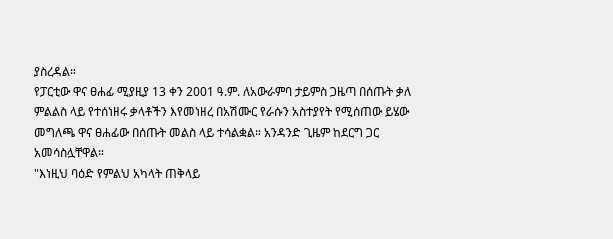ያስረዳል።
የፓርቲው ዋና ፀሐፊ ሚያዚያ 13 ቀን 2001 ዓ.ም. ለአውራምባ ታይምስ ጋዜጣ በሰጡት ቃለ ምልልስ ላይ የተሰነዘሩ ቃላቶችን እየመነዘረ በአሽሙር የራሱን አስተያየት የሚሰጠው ይሄው መግለጫ ዋና ፀሐፊው በሰጡት መልስ ላይ ተሳልቋል። አንዳንድ ጊዜም ከደርግ ጋር አመሳስሏቸዋል።
"እነዚህ ባዕድ የምልህ አካላት ጠቅላይ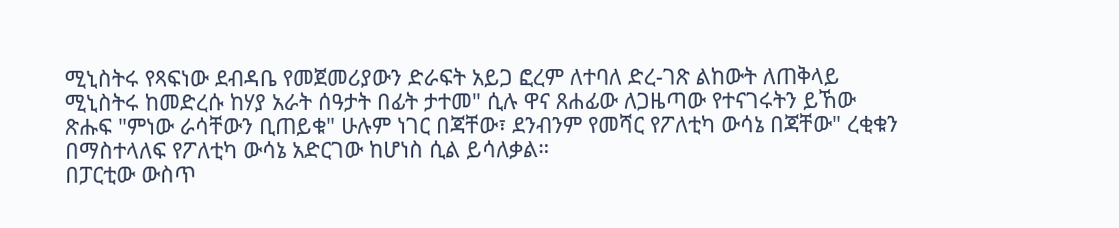ሚኒስትሩ የጻፍነው ደብዳቤ የመጀመሪያውን ድራፍት አይጋ ፎረም ለተባለ ድረ-ገጽ ልከውት ለጠቅላይ ሚኒስትሩ ከመድረሱ ከሃያ አራት ሰዓታት በፊት ታተመ" ሲሉ ዋና ጸሐፊው ለጋዜጣው የተናገሩትን ይኸው ጽሑፍ "ምነው ራሳቸውን ቢጠይቁ" ሁሉም ነገር በጃቸው፣ ደንብንም የመሻር የፖለቲካ ውሳኔ በጃቸው" ረቂቁን በማስተላለፍ የፖለቲካ ውሳኔ አድርገው ከሆነስ ሲል ይሳለቃል።
በፓርቲው ውስጥ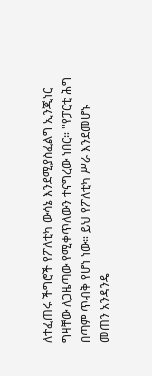ለተፈጠሩ ችግሮች የፖለቲካ ውሳኔ እንደሚያስፈልግ ኢንጂነር ግዛቸው ለጋዜጣው የሚቀጥለውን ተናግረው ነበር። "የፓርቲ ሕግ በጣም ጥብቅ የሆነ ነው። ይህ የፖለቲካ ሥራ እንደመሆኑ መጠን አንዳንዴ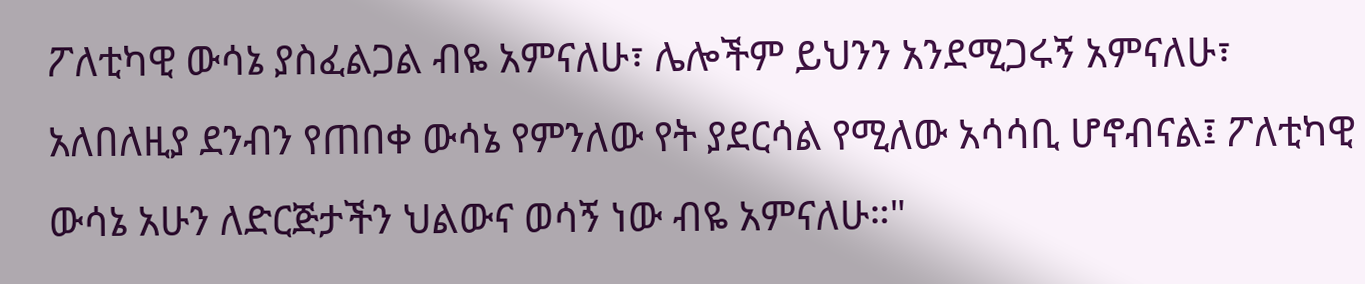ፖለቲካዊ ውሳኔ ያስፈልጋል ብዬ አምናለሁ፣ ሌሎችም ይህንን አንደሚጋሩኝ አምናለሁ፣ አለበለዚያ ደንብን የጠበቀ ውሳኔ የምንለው የት ያደርሳል የሚለው አሳሳቢ ሆኖብናል፤ ፖለቲካዊ ውሳኔ አሁን ለድርጅታችን ህልውና ወሳኝ ነው ብዬ አምናለሁ።"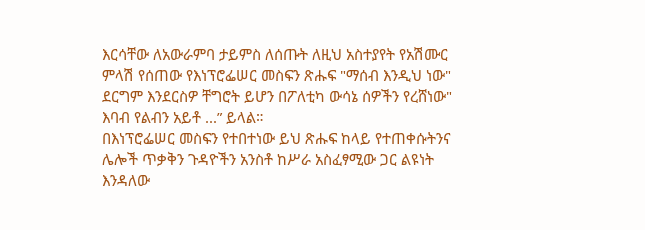እርሳቸው ለአውራምባ ታይምስ ለሰጡት ለዚህ አስተያየት የአሽሙር ምላሽ የሰጠው የእነፕሮፌሠር መስፍን ጽሑፍ "ማሰብ እንዲህ ነው" ደርግም እንደርስዎ ቸግሮት ይሆን በፖለቲካ ውሳኔ ሰዎችን የረሸነው" እባብ የልብን አይቶ ...” ይላል።
በእነፕሮፌሠር መስፍን የተበተነው ይህ ጽሑፍ ከላይ የተጠቀሱትንና ሌሎች ጥቃቅን ጉዳዮችን አንስቶ ከሥራ አስፈፃሚው ጋር ልዩነት እንዳለው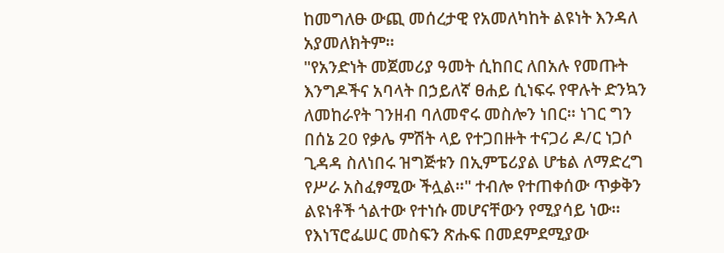ከመግለፁ ውጪ መሰረታዊ የአመለካከት ልዩነት እንዳለ አያመለክትም።
"የአንድነት መጀመሪያ ዓመት ሲከበር ለበአሉ የመጡት እንግዶችና አባላት በኃይለኛ ፀሐይ ሲነፍሩ የዋሉት ድንኳን ለመከራየት ገንዘብ ባለመኖሩ መስሎን ነበር። ነገር ግን በሰኔ 20 የቃሌ ምሽት ላይ የተጋበዙት ተናጋሪ ዶ/ር ነጋሶ ጊዳዳ ስለነበሩ ዝግጅቱን በኢምፔሪያል ሆቴል ለማድረግ የሥራ አስፈፃሚው ችሏል።" ተብሎ የተጠቀሰው ጥቃቅን ልዩነቶች ጎልተው የተነሱ መሆናቸውን የሚያሳይ ነው።
የእነፕሮፌሠር መስፍን ጽሑፍ በመደምደሚያው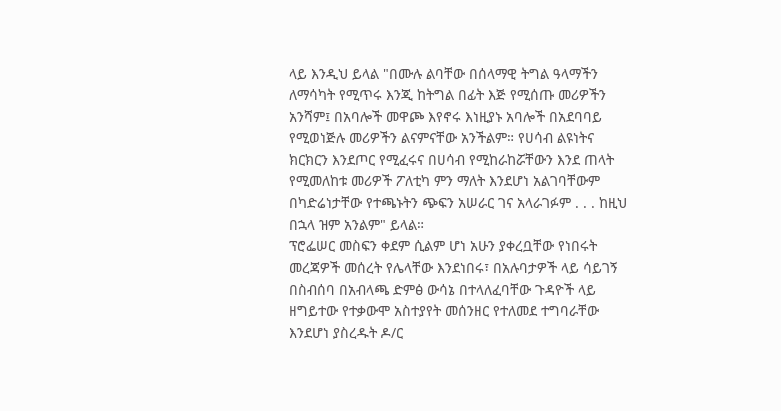ላይ እንዲህ ይላል "በሙሉ ልባቸው በሰላማዊ ትግል ዓላማችን ለማሳካት የሚጥሩ እንጂ ከትግል በፊት እጅ የሚሰጡ መሪዎችን አንሻም፤ በአባሎች መዋጮ እየኖሩ እነዚያኑ አባሎች በአደባባይ የሚወነጅሉ መሪዎችን ልናምናቸው አንችልም። የሀሳብ ልዩነትና ክርክርን እንደጦር የሚፈሩና በሀሳብ የሚከራከሯቸውን እንደ ጠላት የሚመለከቱ መሪዎች ፖለቲካ ምን ማለት እንደሆነ አልገባቸውም በካድሬነታቸው የተጫኑትን ጭፍን አሠራር ገና አላራገፉም . . . ከዚህ በኋላ ዝም አንልም" ይላል።
ፕሮፌሠር መስፍን ቀደም ሲልም ሆነ አሁን ያቀረቧቸው የነበሩት መረጃዎች መሰረት የሌላቸው እንደነበሩ፣ በአሉባታዎች ላይ ሳይገኝ በስብሰባ በአብላጫ ድምፅ ውሳኔ በተላለፈባቸው ጉዳዮች ላይ ዘግይተው የተቃውሞ አስተያየት መሰንዘር የተለመደ ተግባራቸው እንደሆነ ያስረዱት ዶ/ር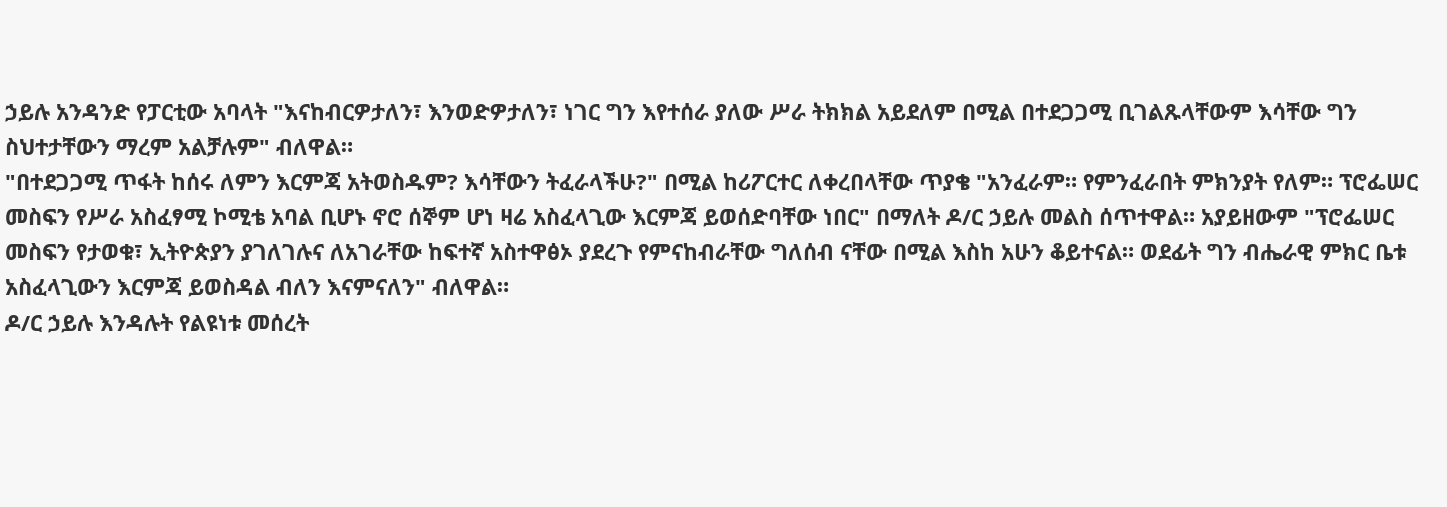ኃይሉ አንዳንድ የፓርቲው አባላት "እናከብርዎታለን፣ እንወድዎታለን፣ ነገር ግን እየተሰራ ያለው ሥራ ትክክል አይደለም በሚል በተደጋጋሚ ቢገልጹላቸውም እሳቸው ግን ስህተታቸውን ማረም አልቻሉም" ብለዋል።
"በተደጋጋሚ ጥፋት ከሰሩ ለምን እርምጃ አትወስዱም? እሳቸውን ትፈራላችሁ?" በሚል ከሪፖርተር ለቀረበላቸው ጥያቄ "አንፈራም። የምንፈራበት ምክንያት የለም። ፕሮፌሠር መስፍን የሥራ አስፈፃሚ ኮሚቴ አባል ቢሆኑ ኖሮ ሰኞም ሆነ ዛሬ አስፈላጊው እርምጃ ይወሰድባቸው ነበር" በማለት ዶ/ር ኃይሉ መልስ ሰጥተዋል። አያይዘውም "ፕሮፌሠር መስፍን የታወቁ፣ ኢትዮጵያን ያገለገሉና ለአገራቸው ከፍተኛ አስተዋፅኦ ያደረጉ የምናከብራቸው ግለሰብ ናቸው በሚል እስከ አሁን ቆይተናል። ወደፊት ግን ብሔራዊ ምክር ቤቱ አስፈላጊውን እርምጃ ይወስዳል ብለን እናምናለን" ብለዋል።
ዶ/ር ኃይሉ እንዳሉት የልዩነቱ መሰረት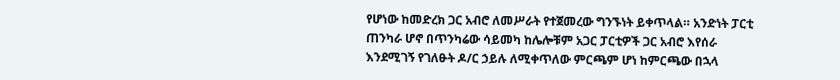የሆነው ከመድረክ ጋር አብሮ ለመሥራት የተጀመረው ግንኙነት ይቀጥላል። አንድነት ፓርቲ ጠንካራ ሆኖ በጥንካሬው ሳይመካ ከሌሎቹም አጋር ፓርቲዎች ጋር አብሮ እየሰራ እንደሚገኝ የገለፁት ዶ/ር ኃይሉ ለሚቀጥለው ምርጫም ሆነ ከምርጫው በኋላ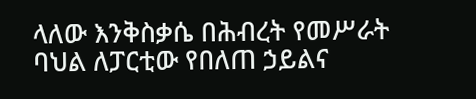ላለው እንቅስቃሴ በሕብረት የመሥራት ባህል ለፓርቲው የበለጠ ኃይልና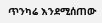ጥንካሬ እንደሚሰጠው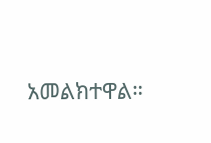አመልክተዋል።